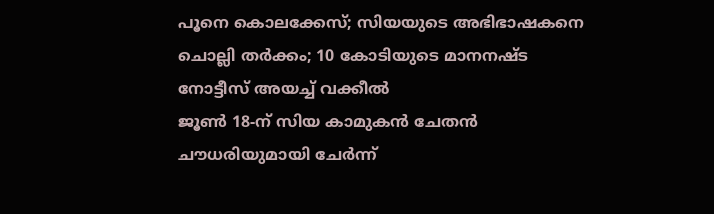പൂനെ കൊലക്കേസ്; സിയയുടെ അഭിഭാഷകനെ ചൊല്ലി തർക്കം; 10 കോടിയുടെ മാനനഷ്ട നോട്ടീസ് അയച്ച് വക്കീൽ
ജൂൺ 18-ന് സിയ കാമുകൻ ചേതൻ ചൗധരിയുമായി ചേർന്ന്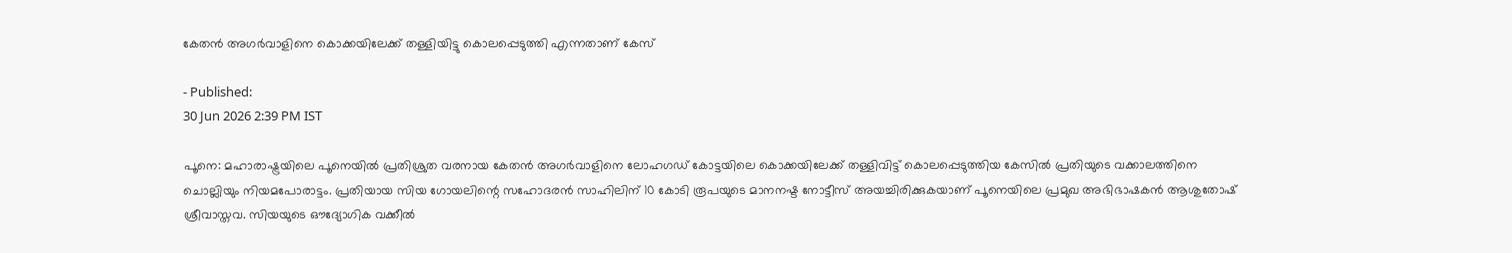കേതൻ അഗർവാളിനെ കൊക്കയിലേക്ക് തള്ളിയിട്ടു കൊലപ്പെടുത്തി എന്നതാണ് കേസ്

- Published:
30 Jun 2026 2:39 PM IST

പൂനെ: മഹാരാഷ്ട്രയിലെ പൂനെയിൽ പ്രതിശ്രുത വരനായ കേതൻ അഗർവാളിനെ ലോഹഗഡ് കോട്ടയിലെ കൊക്കയിലേക്ക് തള്ളിവിട്ട് കൊലപ്പെടുത്തിയ കേസിൽ പ്രതിയുടെ വക്കാലത്തിനെ ചൊല്ലിയും നിയമപോരാട്ടം. പ്രതിയായ സിയ ഗോയലിന്റെ സഹോദരൻ സാഹിലിന് 10 കോടി രൂപയുടെ മാനനഷ്ട നോട്ടീസ് അയച്ചിരിക്കുകയാണ് പൂനെയിലെ പ്രമുഖ അഭിഭാഷകൻ ആശുതോഷ് ശ്രീവാസ്തവ. സിയയുടെ ഔദ്യോഗിക വക്കീൽ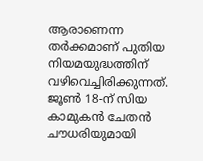ആരാണെന്ന തർക്കമാണ് പുതിയ നിയമയുദ്ധത്തിന് വഴിവെച്ചിരിക്കുന്നത്.
ജൂൺ 18-ന് സിയ കാമുകൻ ചേതൻ ചൗധരിയുമായി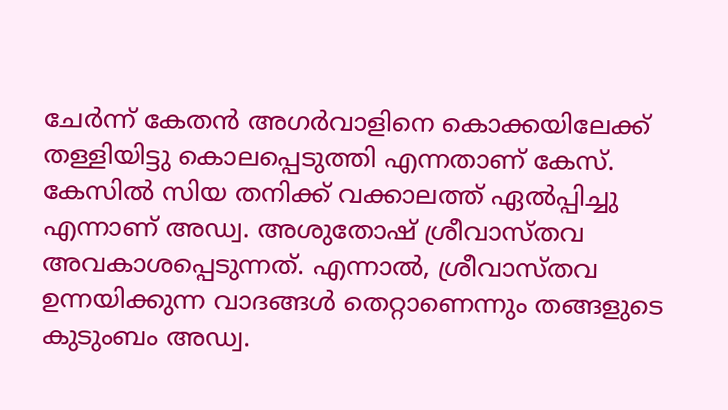ചേർന്ന് കേതൻ അഗർവാളിനെ കൊക്കയിലേക്ക് തള്ളിയിട്ടു കൊലപ്പെടുത്തി എന്നതാണ് കേസ്. കേസിൽ സിയ തനിക്ക് വക്കാലത്ത് ഏൽപ്പിച്ചു എന്നാണ് അഡ്വ. അശുതോഷ് ശ്രീവാസ്തവ അവകാശപ്പെടുന്നത്. എന്നാൽ, ശ്രീവാസ്തവ ഉന്നയിക്കുന്ന വാദങ്ങൾ തെറ്റാണെന്നും തങ്ങളുടെ കുടുംബം അഡ്വ.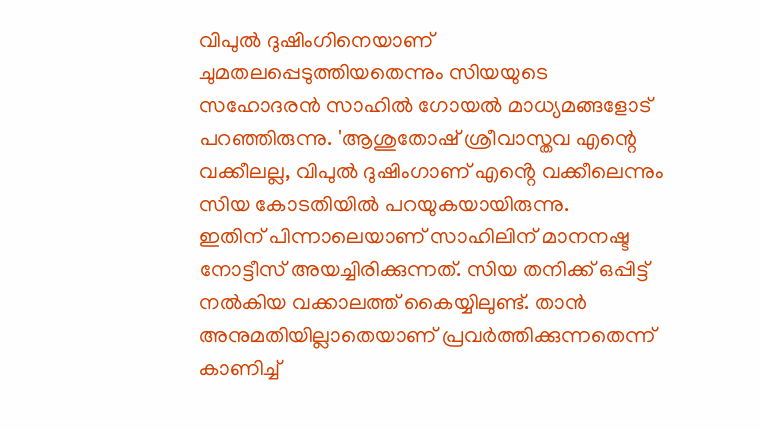വിപുൽ ദുഷിംഗിനെയാണ് ചുമതലപ്പെടുത്തിയതെന്നും സിയയുടെ സഹോദരൻ സാഹിൽ ഗോയൽ മാധ്യമങ്ങളോട് പറഞ്ഞിരുന്നു. 'ആശുതോഷ് ശ്രീവാസ്തവ എന്റെ വക്കീലല്ല, വിപുൽ ദുഷിംഗാണ് എൻ്റെ വക്കീലെന്നും സിയ കോടതിയിൽ പറയുകയായിരുന്നു.
ഇതിന് പിന്നാലെയാണ് സാഹിലിന് മാനനഷ്ട നോട്ടീസ് അയച്ചിരിക്കുന്നത്. സിയ തനിക്ക് ഒപ്പിട്ട് നൽകിയ വക്കാലത്ത് കൈയ്യിലുണ്ട്. താൻ അനുമതിയില്ലാതെയാണ് പ്രവർത്തിക്കുന്നതെന്ന് കാണിച്ച്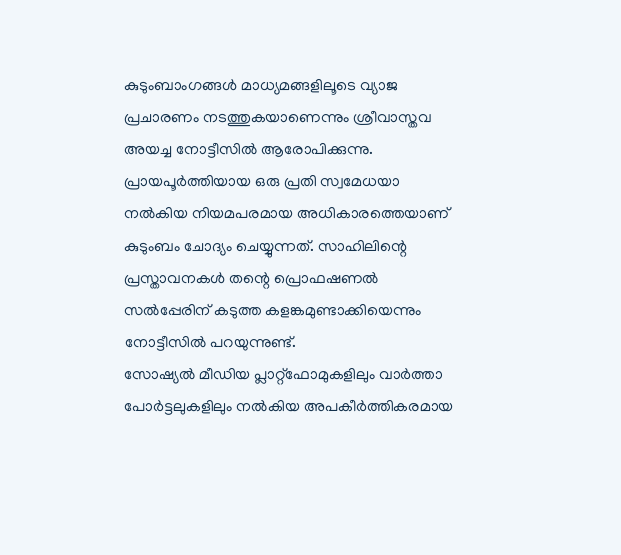കുടുംബാംഗങ്ങൾ മാധ്യമങ്ങളിലൂടെ വ്യാജ പ്രചാരണം നടത്തുകയാണെന്നും ശ്രീവാസ്തവ അയച്ച നോട്ടീസിൽ ആരോപിക്കുന്നു. പ്രായപൂർത്തിയായ ഒരു പ്രതി സ്വമേധയാ നൽകിയ നിയമപരമായ അധികാരത്തെയാണ് കുടുംബം ചോദ്യം ചെയ്യുന്നത്. സാഹിലിന്റെ പ്രസ്താവനകൾ തന്റെ പ്രൊഫഷണൽ സൽപ്പേരിന് കടുത്ത കളങ്കമുണ്ടാക്കിയെന്നും നോട്ടീസിൽ പറയുന്നുണ്ട്.
സോഷ്യൽ മീഡിയ പ്ലാറ്റ്ഫോമുകളിലും വാർത്താ പോർട്ടലുകളിലും നൽകിയ അപകീർത്തികരമായ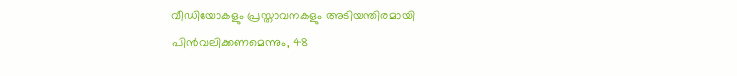വീഡിയോകളും പ്രസ്താവനകളും അടിയന്തിരമായി പിൻവലിക്കണമെന്നും, 48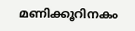മണിക്കൂറിനകം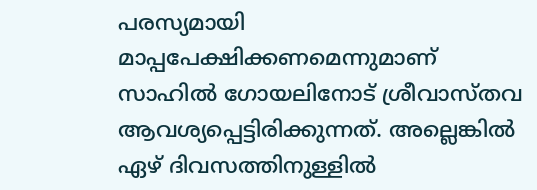പരസ്യമായി മാപ്പപേക്ഷിക്കണമെന്നുമാണ് സാഹിൽ ഗോയലിനോട് ശ്രീവാസ്തവ ആവശ്യപ്പെട്ടിരിക്കുന്നത്. അല്ലെങ്കിൽ ഏഴ് ദിവസത്തിനുള്ളിൽ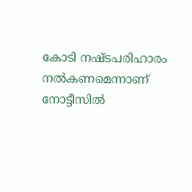കോടി നഷ്ടപരിഹാരം നൽകണമെന്നാണ് നോട്ടീസിൽ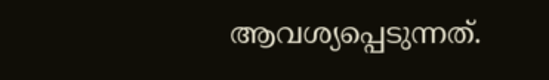ആവശ്യപ്പെടുന്നത്.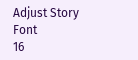Adjust Story Font
16